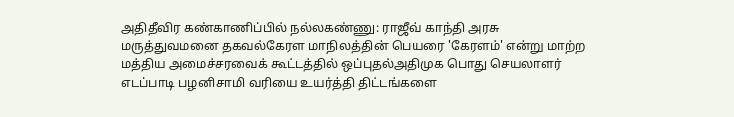அதிதீவிர கண்காணிப்பில் நல்லகண்ணு: ராஜீவ் காந்தி அரசு மருத்துவமனை தகவல்கேரள மாநிலத்தின் பெயரை 'கேரளம்' என்று மாற்ற மத்திய அமைச்சரவைக் கூட்டத்தில் ஒப்புதல்அதிமுக பொது செயலாளர் எடப்பாடி பழனிசாமி வரியை உயர்த்தி திட்டங்களை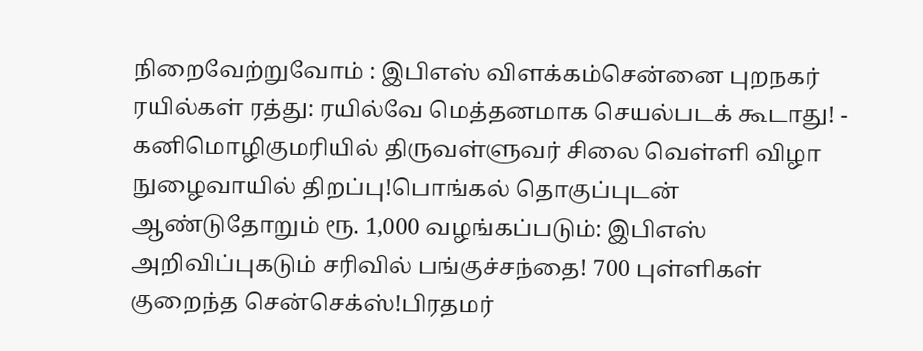நிறைவேற்றுவோம் : இபிஎஸ் விளக்கம்சென்னை புறநகர் ரயில்கள் ரத்து: ரயில்வே மெத்தனமாக செயல்படக் கூடாது! - கனிமொழிகுமரியில் திருவள்ளுவர் சிலை வெள்ளி விழா நுழைவாயில் திறப்பு!பொங்கல் தொகுப்புடன் ஆண்டுதோறும் ரூ. 1,000 வழங்கப்படும்: இபிஎஸ் அறிவிப்புகடும் சரிவில் பங்குச்சந்தை! 700 புள்ளிகள் குறைந்த சென்செக்ஸ்!பிரதமர்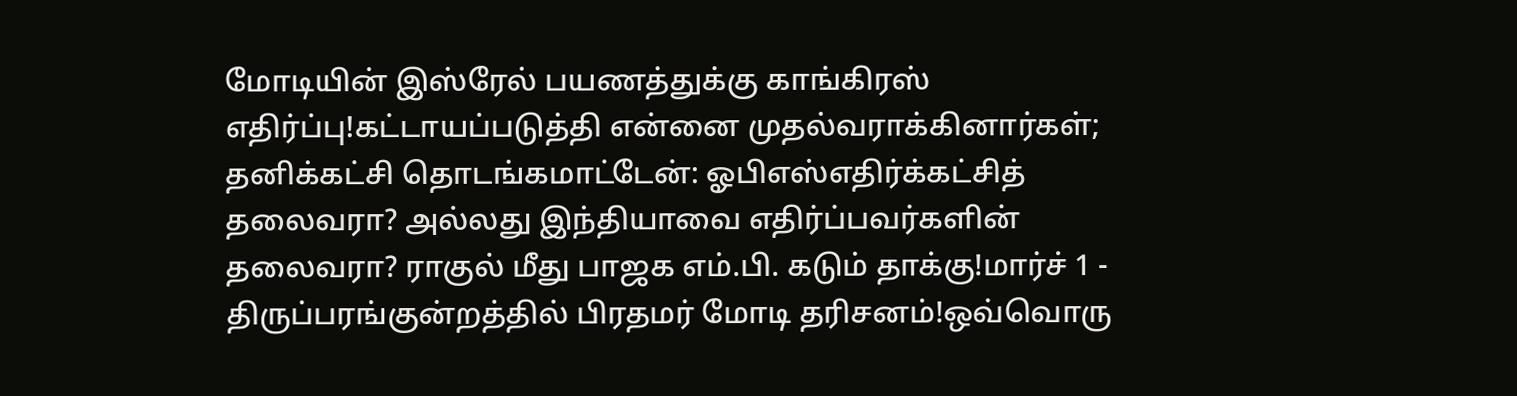மோடியின் இஸ்ரேல் பயணத்துக்கு காங்கிரஸ் எதிர்ப்பு!கட்டாயப்படுத்தி என்னை முதல்வராக்கினார்கள்; தனிக்கட்சி தொடங்கமாட்டேன்: ஓபிஎஸ்எதிர்க்கட்சித் தலைவரா? அல்லது இந்தியாவை எதிர்ப்பவர்களின் தலைவரா? ராகுல் மீது பாஜக எம்.பி. கடும் தாக்கு!மார்ச் 1 - திருப்பரங்குன்றத்தில் பிரதமர் மோடி தரிசனம்!ஒவ்வொரு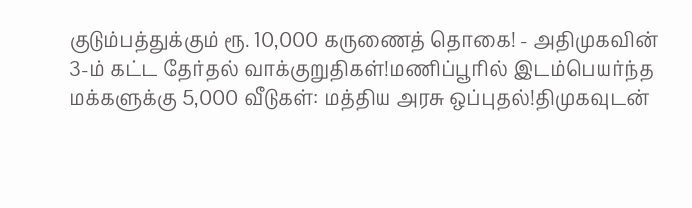குடும்பத்துக்கும் ரூ. 10,000 கருணைத் தொகை! - அதிமுகவின் 3-ம் கட்ட தேர்தல் வாக்குறுதிகள்!மணிப்பூரில் இடம்பெயர்ந்த மக்களுக்கு 5,000 வீடுகள்: மத்திய அரசு ஒப்புதல்!திமுகவுடன்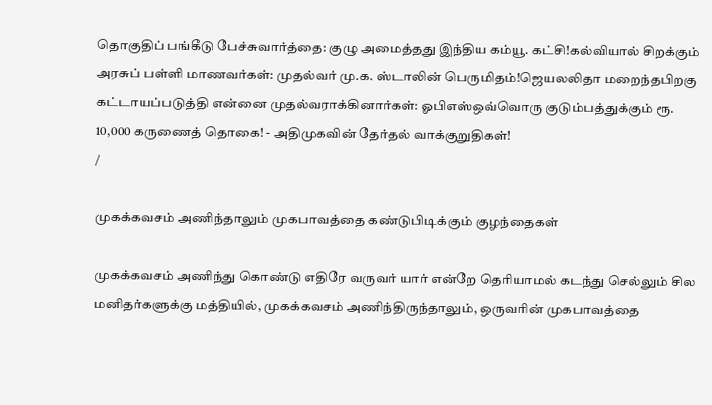தொகுதிப் பங்கீடு பேச்சுவார்த்தை: குழு அமைத்தது இந்திய கம்யூ. கட்சி!கல்வியால் சிறக்கும் அரசுப் பள்ளி மாணவர்கள்: முதல்வர் மு.க. ஸ்டாலின் பெருமிதம்!ஜெயலலிதா மறைந்தபிறகு கட்டாயப்படுத்தி என்னை முதல்வராக்கினார்கள்: ஓபிஎஸ்ஒவ்வொரு குடும்பத்துக்கும் ரூ. 10,000 கருணைத் தொகை! - அதிமுகவின் தேர்தல் வாக்குறுதிகள்!
/

முகக்கவசம் அணிந்தாலும் முகபாவத்தை கண்டுபிடிக்கும் குழந்தைகள்

முகக்கவசம் அணிந்து கொண்டு எதிரே வருவர் யார் என்றே தெரியாமல் கடந்து செல்லும் சில மனிதர்களுக்கு மத்தியில், முகக்கவசம் அணிந்திருந்தாலும், ஒருவரின் முகபாவத்தை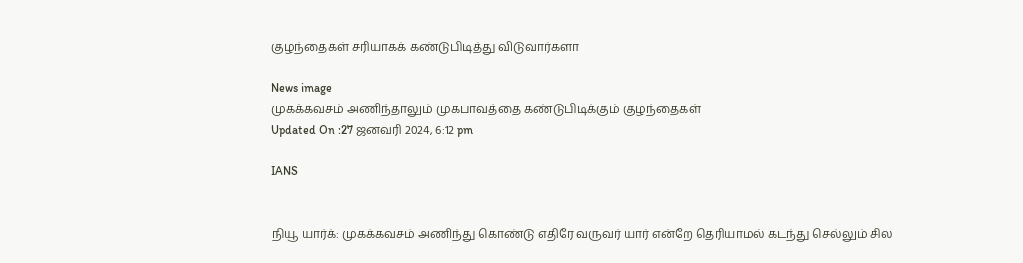குழந்தைகள் சரியாகக் கண்டுபிடித்து விடுவார்களா

News image
முகக்கவசம் அணிந்தாலும் முகபாவத்தை கண்டுபிடிக்கும் குழந்தைகள்
Updated On :27 ஜனவரி 2024, 6:12 pm

IANS


நியூ யார்க்: முகக்கவசம் அணிந்து கொண்டு எதிரே வருவர் யார் என்றே தெரியாமல் கடந்து செல்லும் சில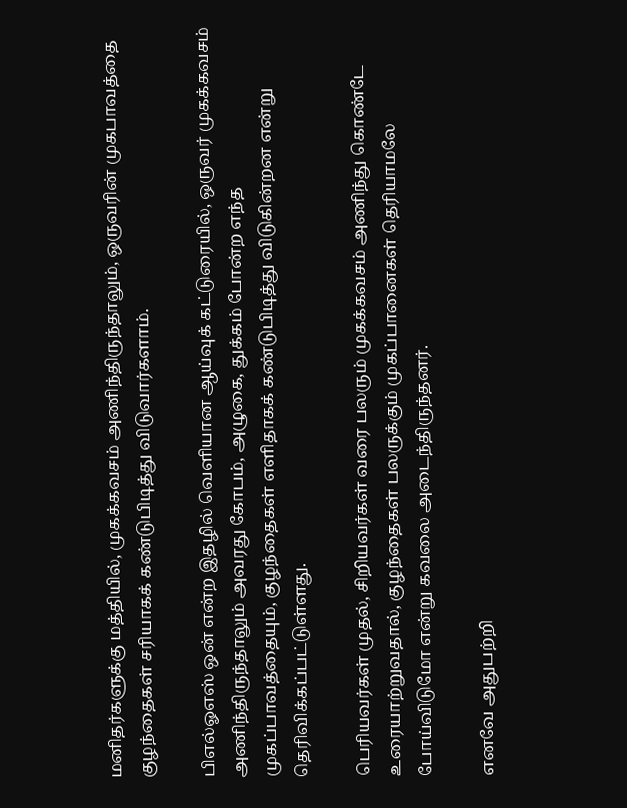மனிதர்களுக்கு மத்தியில், முகக்கவசம் அணிந்திருந்தாலும், ஒருவரின் முகபாவத்தை குழந்தைகள் சரியாகக் கண்டுபிடித்து விடுவார்களாம்.

பிஎல்ஓஎஸ் ஒன் என்ற இதழில் வெளியான ஆய்வுக் கட்டுரையில், ஒருவர் முகக்கவசம் அணிந்திருந்தாலும் அவரது கோபம், அழுகை, துக்கம் போன்ற எந்த முகப்பாவத்தையும், குழந்தைகள் எளிதாகக் கண்டுபிடித்து விடுகின்றன என்று தெரிவிக்கப்பட்டுள்ளது.

பெரியவர்கள் முதல், சிறியவர்கள் வரை பலரும் முகக்கவசம் அணிந்து கொண்டே உரையாற்றுவதால், குழந்தைகள் பலருக்கும் முகப்பானைகள் தெரியாமலே போய்விடுமோ என்று கவலை அடைந்திருந்தனர்.

எனவே அதுபற்றி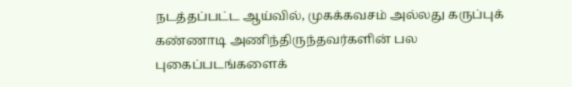நடத்தப்பட்ட ஆய்வில், முகக்கவசம் அல்லது கருப்புக் கண்ணாடி அணிந்திருந்தவர்களின் பல புகைப்படங்களைக்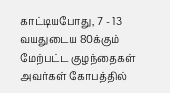காட்டியபோது, 7 - 13 வயதுடைய 80க்கும் மேற்பட்ட குழந்தைகள் அவர்கள் கோபத்தில்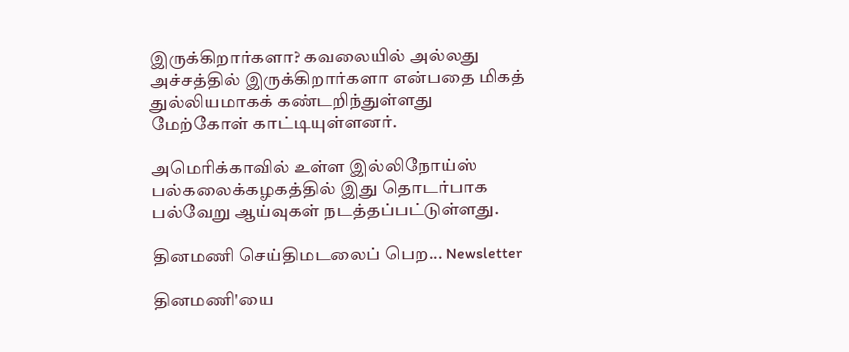இருக்கிறார்களா? கவலையில் அல்லது அச்சத்தில் இருக்கிறார்களா என்பதை மிகத் துல்லியமாகக் கண்டறிந்துள்ளது மேற்கோள் காட்டியுள்ளனர்.

அமெரிக்காவில் உள்ள இல்லிநோய்ஸ் பல்கலைக்கழகத்தில் இது தொடர்பாக பல்வேறு ஆய்வுகள் நடத்தப்பட்டுள்ளது.

தினமணி செய்திமடலைப் பெற... Newsletter

தினமணி'யை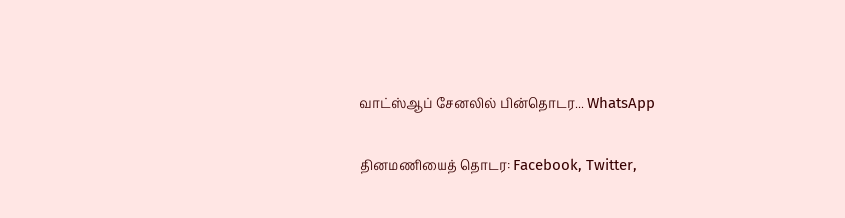வாட்ஸ்ஆப் சேனலில் பின்தொடர... WhatsApp

தினமணியைத் தொடர: Facebook, Twitter,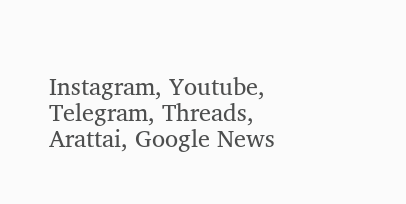Instagram, Youtube, Telegram, Threads, Arattai, Google News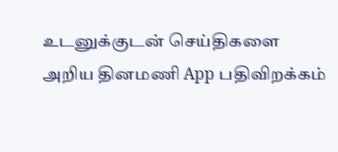உடனுக்குடன் செய்திகளை அறிய தினமணி App பதிவிறக்கம்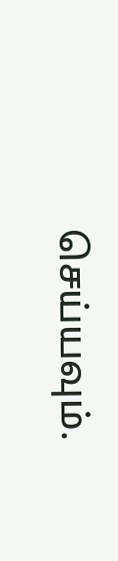செய்யவும்.